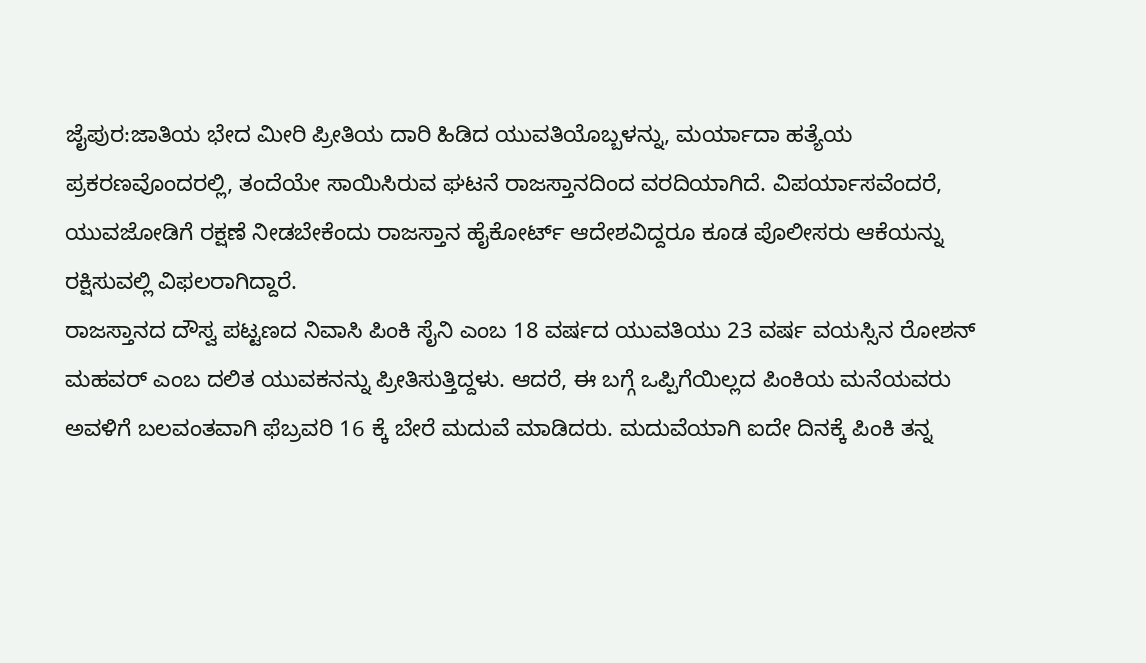ಜೈಪುರ:ಜಾತಿಯ ಭೇದ ಮೀರಿ ಪ್ರೀತಿಯ ದಾರಿ ಹಿಡಿದ ಯುವತಿಯೊಬ್ಬಳನ್ನು, ಮರ್ಯಾದಾ ಹತ್ಯೆಯ ಪ್ರಕರಣವೊಂದರಲ್ಲಿ, ತಂದೆಯೇ ಸಾಯಿಸಿರುವ ಘಟನೆ ರಾಜಸ್ತಾನದಿಂದ ವರದಿಯಾಗಿದೆ. ವಿಪರ್ಯಾಸವೆಂದರೆ, ಯುವಜೋಡಿಗೆ ರಕ್ಷಣೆ ನೀಡಬೇಕೆಂದು ರಾಜಸ್ತಾನ ಹೈಕೋರ್ಟ್ ಆದೇಶವಿದ್ದರೂ ಕೂಡ ಪೊಲೀಸರು ಆಕೆಯನ್ನು ರಕ್ಷಿಸುವಲ್ಲಿ ವಿಫಲರಾಗಿದ್ದಾರೆ.
ರಾಜಸ್ತಾನದ ದೌಸ್ವ ಪಟ್ಟಣದ ನಿವಾಸಿ ಪಿಂಕಿ ಸೈನಿ ಎಂಬ 18 ವರ್ಷದ ಯುವತಿಯು 23 ವರ್ಷ ವಯಸ್ಸಿನ ರೋಶನ್ ಮಹವರ್ ಎಂಬ ದಲಿತ ಯುವಕನನ್ನು ಪ್ರೀತಿಸುತ್ತಿದ್ದಳು. ಆದರೆ, ಈ ಬಗ್ಗೆ ಒಪ್ಪಿಗೆಯಿಲ್ಲದ ಪಿಂಕಿಯ ಮನೆಯವರು ಅವಳಿಗೆ ಬಲವಂತವಾಗಿ ಫೆಬ್ರವರಿ 16 ಕ್ಕೆ ಬೇರೆ ಮದುವೆ ಮಾಡಿದರು. ಮದುವೆಯಾಗಿ ಐದೇ ದಿನಕ್ಕೆ ಪಿಂಕಿ ತನ್ನ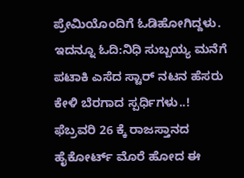ಪ್ರೇಮಿಯೊಂದಿಗೆ ಓಡಿಹೋಗಿದ್ದಳು.
ಇದನ್ನೂ ಓದಿ:ನಿಧಿ ಸುಬ್ಬಯ್ಯ ಮನೆಗೆ ಪಟಾಕಿ ಎಸೆದ ಸ್ಟಾರ್ ನಟನ ಹೆಸರು ಕೇಳಿ ಬೆರಗಾದ ಸ್ಪರ್ಧಿಗಳು..!
ಫೆಬ್ರವರಿ 26 ಕ್ಕೆ ರಾಜಸ್ತಾನದ ಹೈಕೋರ್ಟ್ ಮೊರೆ ಹೋದ ಈ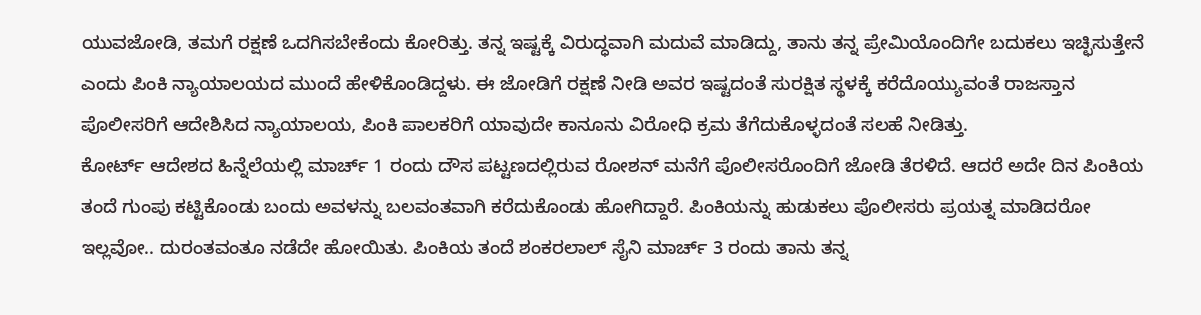ಯುವಜೋಡಿ, ತಮಗೆ ರಕ್ಷಣೆ ಒದಗಿಸಬೇಕೆಂದು ಕೋರಿತ್ತು. ತನ್ನ ಇಷ್ಟಕ್ಕೆ ವಿರುದ್ಧವಾಗಿ ಮದುವೆ ಮಾಡಿದ್ದು, ತಾನು ತನ್ನ ಪ್ರೇಮಿಯೊಂದಿಗೇ ಬದುಕಲು ಇಚ್ಛಿಸುತ್ತೇನೆ ಎಂದು ಪಿಂಕಿ ನ್ಯಾಯಾಲಯದ ಮುಂದೆ ಹೇಳಿಕೊಂಡಿದ್ದಳು. ಈ ಜೋಡಿಗೆ ರಕ್ಷಣೆ ನೀಡಿ ಅವರ ಇಷ್ಟದಂತೆ ಸುರಕ್ಷಿತ ಸ್ಥಳಕ್ಕೆ ಕರೆದೊಯ್ಯುವಂತೆ ರಾಜಸ್ತಾನ ಪೊಲೀಸರಿಗೆ ಆದೇಶಿಸಿದ ನ್ಯಾಯಾಲಯ, ಪಿಂಕಿ ಪಾಲಕರಿಗೆ ಯಾವುದೇ ಕಾನೂನು ವಿರೋಧಿ ಕ್ರಮ ತೆಗೆದುಕೊಳ್ಳದಂತೆ ಸಲಹೆ ನೀಡಿತ್ತು.
ಕೋರ್ಟ್ ಆದೇಶದ ಹಿನ್ನೆಲೆಯಲ್ಲಿ ಮಾರ್ಚ್ 1 ರಂದು ದೌಸ ಪಟ್ಟಣದಲ್ಲಿರುವ ರೋಶನ್ ಮನೆಗೆ ಪೊಲೀಸರೊಂದಿಗೆ ಜೋಡಿ ತೆರಳಿದೆ. ಆದರೆ ಅದೇ ದಿನ ಪಿಂಕಿಯ ತಂದೆ ಗುಂಪು ಕಟ್ಟಿಕೊಂಡು ಬಂದು ಅವಳನ್ನು ಬಲವಂತವಾಗಿ ಕರೆದುಕೊಂಡು ಹೋಗಿದ್ದಾರೆ. ಪಿಂಕಿಯನ್ನು ಹುಡುಕಲು ಪೊಲೀಸರು ಪ್ರಯತ್ನ ಮಾಡಿದರೋ ಇಲ್ಲವೋ.. ದುರಂತವಂತೂ ನಡೆದೇ ಹೋಯಿತು. ಪಿಂಕಿಯ ತಂದೆ ಶಂಕರಲಾಲ್ ಸೈನಿ ಮಾರ್ಚ್ 3 ರಂದು ತಾನು ತನ್ನ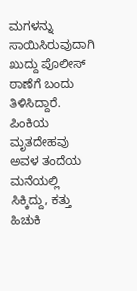ಮಗಳನ್ನು ಸಾಯಿಸಿರುವುದಾಗಿ ಖುದ್ದು ಪೊಲೀಸ್ ಠಾಣೆಗೆ ಬಂದು ತಿಳಿಸಿದ್ದಾರೆ. ಪಿಂಕಿಯ ಮೃತದೇಹವು ಅವಳ ತಂದೆಯ ಮನೆಯಲ್ಲಿ ಸಿಕ್ಕಿದ್ದು, ಕತ್ತು ಹಿಚುಕಿ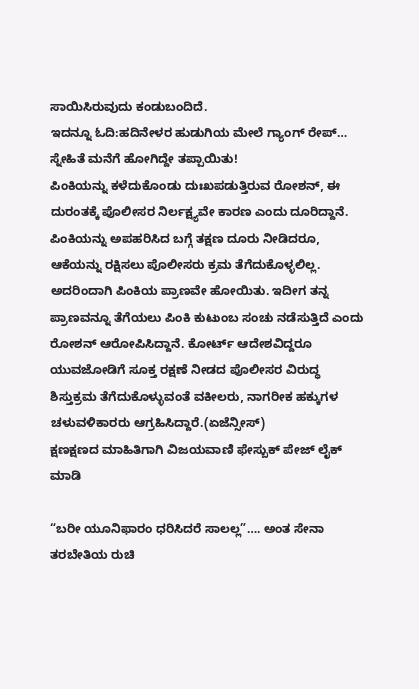ಸಾಯಿಸಿರುವುದು ಕಂಡುಬಂದಿದೆ.
ಇದನ್ನೂ ಓದಿ:ಹದಿನೇಳರ ಹುಡುಗಿಯ ಮೇಲೆ ಗ್ಯಾಂಗ್ ರೇಪ್… ಸ್ನೇಹಿತೆ ಮನೆಗೆ ಹೋಗಿದ್ದೇ ತಪ್ಪಾಯಿತು!
ಪಿಂಕಿಯನ್ನು ಕಳೆದುಕೊಂಡು ದುಃಖಪಡುತ್ತಿರುವ ರೋಶನ್, ಈ ದುರಂತಕ್ಕೆ ಪೊಲೀಸರ ನಿರ್ಲಕ್ಷ್ಯವೇ ಕಾರಣ ಎಂದು ದೂರಿದ್ದಾನೆ. ಪಿಂಕಿಯನ್ನು ಅಪಹರಿಸಿದ ಬಗ್ಗೆ ತಕ್ಷಣ ದೂರು ನೀಡಿದರೂ, ಆಕೆಯನ್ನು ರಕ್ಷಿಸಲು ಪೊಲೀಸರು ಕ್ರಮ ತೆಗೆದುಕೊಳ್ಳಲಿಲ್ಲ. ಅದರಿಂದಾಗಿ ಪಿಂಕಿಯ ಪ್ರಾಣವೇ ಹೋಯಿತು. ಇದೀಗ ತನ್ನ ಪ್ರಾಣವನ್ನೂ ತೆಗೆಯಲು ಪಿಂಕಿ ಕುಟುಂಬ ಸಂಚು ನಡೆಸುತ್ತಿದೆ ಎಂದು ರೋಶನ್ ಆರೋಪಿಸಿದ್ದಾನೆ. ಕೋರ್ಟ್ ಆದೇಶವಿದ್ದರೂ ಯುವಜೋಡಿಗೆ ಸೂಕ್ತ ರಕ್ಷಣೆ ನೀಡದ ಪೊಲೀಸರ ವಿರುದ್ಧ ಶಿಸ್ತುಕ್ರಮ ತೆಗೆದುಕೊಳ್ಳುವಂತೆ ವಕೀಲರು, ನಾಗರೀಕ ಹಕ್ಕುಗಳ ಚಳುವಳಿಕಾರರು ಆಗ್ರಹಿಸಿದ್ದಾರೆ.(ಏಜೆನ್ಸೀಸ್)
ಕ್ಷಣಕ್ಷಣದ ಮಾಹಿತಿಗಾಗಿ ವಿಜಯವಾಣಿ ಫೇಸ್ಬುಕ್ ಪೇಜ್ ಲೈಕ್ ಮಾಡಿ

“ಬರೀ ಯೂನಿಫಾರಂ ಧರಿಸಿದರೆ ಸಾಲಲ್ಲ”…. ಅಂತ ಸೇನಾ ತರಬೇತಿಯ ರುಚಿ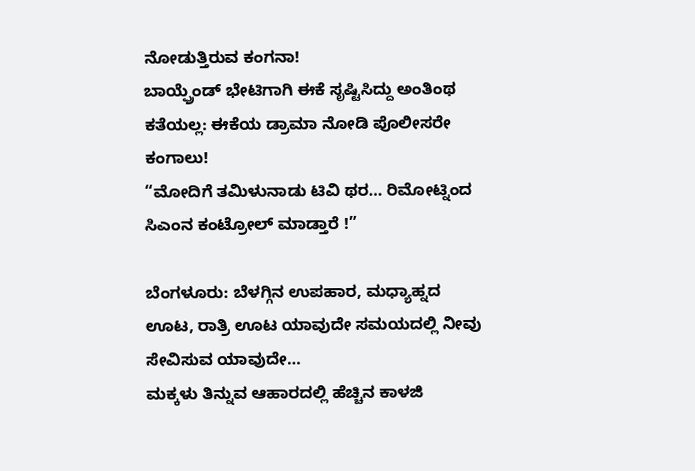ನೋಡುತ್ತಿರುವ ಕಂಗನಾ!
ಬಾಯ್ಫ್ರೆಂಡ್ ಭೇಟಿಗಾಗಿ ಈಕೆ ಸೃಷ್ಟಿಸಿದ್ದು ಅಂತಿಂಥ ಕತೆಯಲ್ಲ: ಈಕೆಯ ಡ್ರಾಮಾ ನೋಡಿ ಪೊಲೀಸರೇ ಕಂಗಾಲು!
“ಮೋದಿಗೆ ತಮಿಳುನಾಡು ಟಿವಿ ಥರ… ರಿಮೋಟ್ನಿಂದ ಸಿಎಂನ ಕಂಟ್ರೋಲ್ ಮಾಡ್ತಾರೆ !”

ಬೆಂಗಳೂರು: ಬೆಳಗ್ಗಿನ ಉಪಹಾರ, ಮಧ್ಯಾಹ್ನದ ಊಟ, ರಾತ್ರಿ ಊಟ ಯಾವುದೇ ಸಮಯದಲ್ಲಿ ನೀವು ಸೇವಿಸುವ ಯಾವುದೇ…
ಮಕ್ಕಳು ತಿನ್ನುವ ಆಹಾರದಲ್ಲಿ ಹೆಚ್ಚಿನ ಕಾಳಜಿ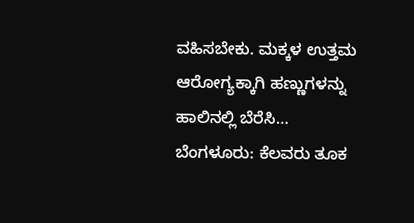ವಹಿಸಬೇಕು. ಮಕ್ಕಳ ಉತ್ತಮ ಆರೋಗ್ಯಕ್ಕಾಗಿ ಹಣ್ಣುಗಳನ್ನು ಹಾಲಿನಲ್ಲಿ ಬೆರೆಸಿ…
ಬೆಂಗಳೂರು: ಕೆಲವರು ತೂಕ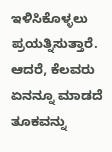ಇಳಿಸಿಕೊಳ್ಳಲು ಪ್ರಯತ್ನಿಸುತ್ತಾರೆ. ಆದರೆ, ಕೆಲವರು ಏನನ್ನೂ ಮಾಡದೆ ತೂಕವನ್ನು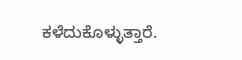ಕಳೆದುಕೊಳ್ಳುತ್ತಾರೆ.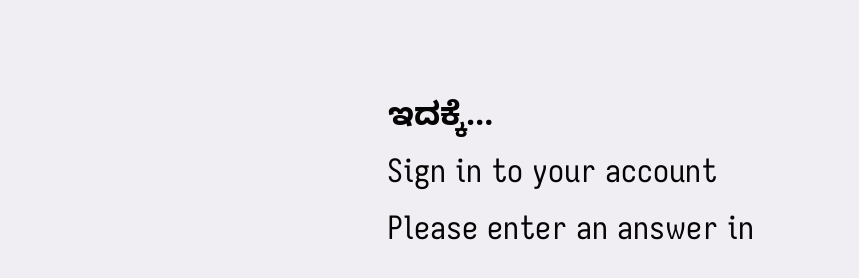ಇದಕ್ಕೆ…
Sign in to your account
Please enter an answer in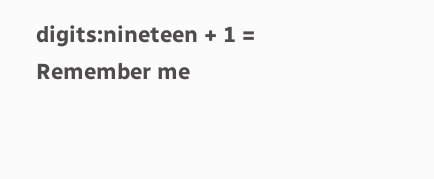digits:nineteen + 1 =
Remember me